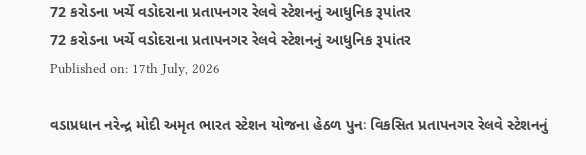72 કરોડના ખર્ચે વડોદરાના પ્રતાપનગર રેલવે સ્ટેશનનું આધુનિક રૂપાંતર
72 કરોડના ખર્ચે વડોદરાના પ્રતાપનગર રેલવે સ્ટેશનનું આધુનિક રૂપાંતર
Published on: 17th July, 2026

વડાપ્રધાન નરેન્દ્ર મોદી અમૃત ભારત સ્ટેશન યોજના હેઠળ પુનઃ વિકસિત પ્રતાપનગર રેલવે સ્ટેશનનું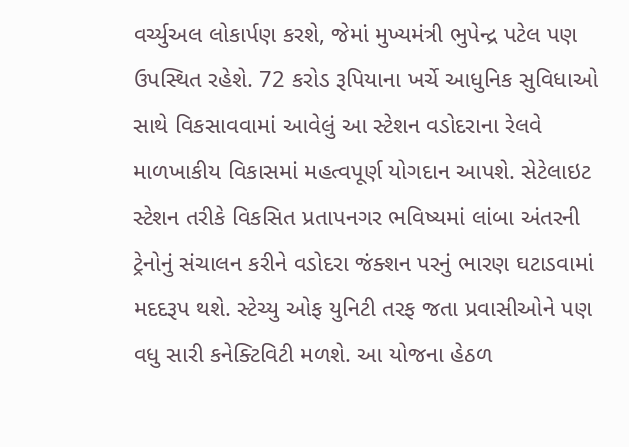વર્ચ્યુઅલ લોકાર્પણ કરશે, જેમાં મુખ્યમંત્રી ભુપેન્દ્ર પટેલ પણ ઉપસ્થિત રહેશે. 72 કરોડ રૂપિયાના ખર્ચે આધુનિક સુવિધાઓ સાથે વિકસાવવામાં આવેલું આ સ્ટેશન વડોદરાના રેલવે માળખાકીય વિકાસમાં મહત્વપૂર્ણ યોગદાન આપશે. સેટેલાઇટ સ્ટેશન તરીકે વિકસિત પ્રતાપનગર ભવિષ્યમાં લાંબા અંતરની ટ્રેનોનું સંચાલન કરીને વડોદરા જંક્શન પરનું ભારણ ઘટાડવામાં મદદરૂપ થશે. સ્ટેચ્યુ ઓફ યુનિટી તરફ જતા પ્રવાસીઓને પણ વધુ સારી કનેક્ટિવિટી મળશે. આ યોજના હેઠળ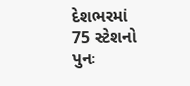દેશભરમાં 75 સ્ટેશનો પુનઃ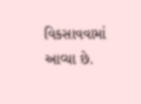વિકસાવવામાં આવ્યા છે.